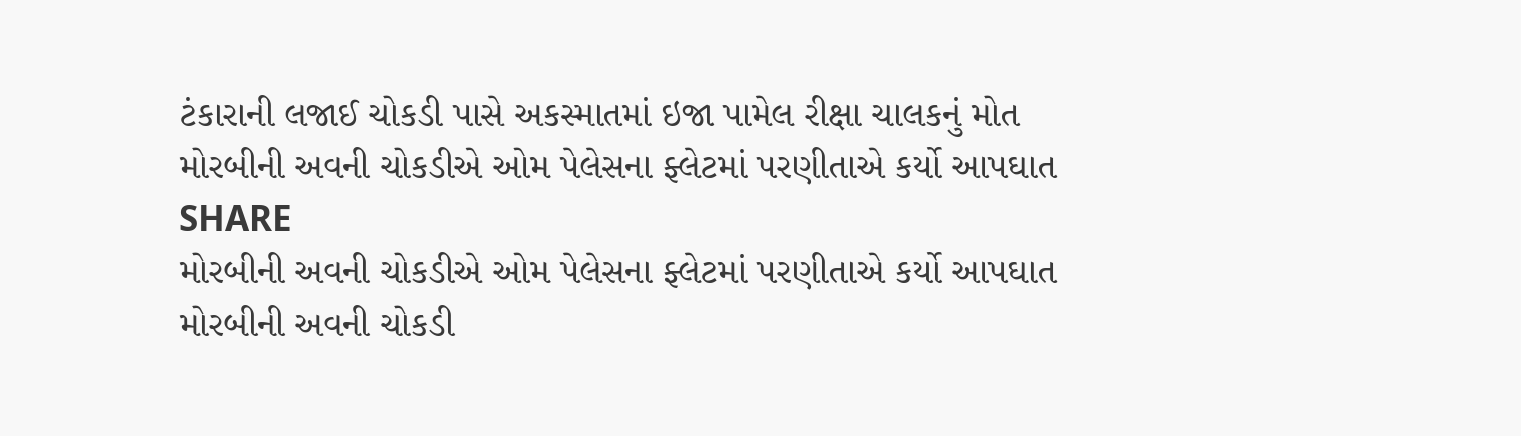ટંકારાની લજાઈ ચોકડી પાસે અકસ્માતમાં ઇજા પામેલ રીક્ષા ચાલકનું મોત
મોરબીની અવની ચોકડીએ ઓમ પેલેસના ફ્લેટમાં પરણીતાએ કર્યો આપઘાત
SHARE
મોરબીની અવની ચોકડીએ ઓમ પેલેસના ફ્લેટમાં પરણીતાએ કર્યો આપઘાત
મોરબીની અવની ચોકડી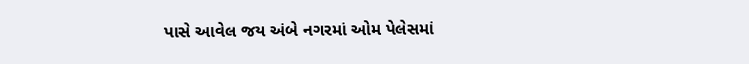પાસે આવેલ જય અંબે નગરમાં ઓમ પેલેસમાં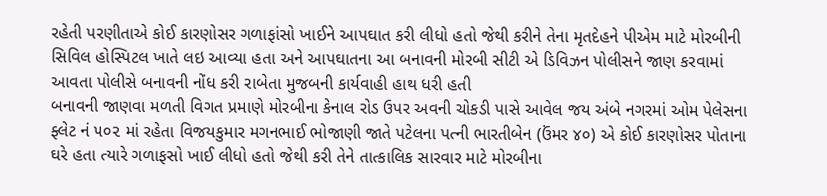રહેતી પરણીતાએ કોઈ કારણોસર ગળાફાંસો ખાઈને આપઘાત કરી લીધો હતો જેથી કરીને તેના મૃતદેહને પીએમ માટે મોરબીની સિવિલ હોસ્પિટલ ખાતે લઇ આવ્યા હતા અને આપઘાતના આ બનાવની મોરબી સીટી એ ડિવિઝન પોલીસને જાણ કરવામાં આવતા પોલીસે બનાવની નોંધ કરી રાબેતા મુજબની કાર્યવાહી હાથ ધરી હતી
બનાવની જાણવા મળતી વિગત પ્રમાણે મોરબીના કેનાલ રોડ ઉપર અવની ચોકડી પાસે આવેલ જય અંબે નગરમાં ઓમ પેલેસના ફ્લેટ નં ૫૦૨ માં રહેતા વિજયકુમાર મગનભાઈ ભોજાણી જાતે પટેલના પત્ની ભારતીબેન (ઉંમર ૪૦) એ કોઈ કારણોસર પોતાના ઘરે હતા ત્યારે ગળાફસો ખાઈ લીધો હતો જેથી કરી તેને તાત્કાલિક સારવાર માટે મોરબીના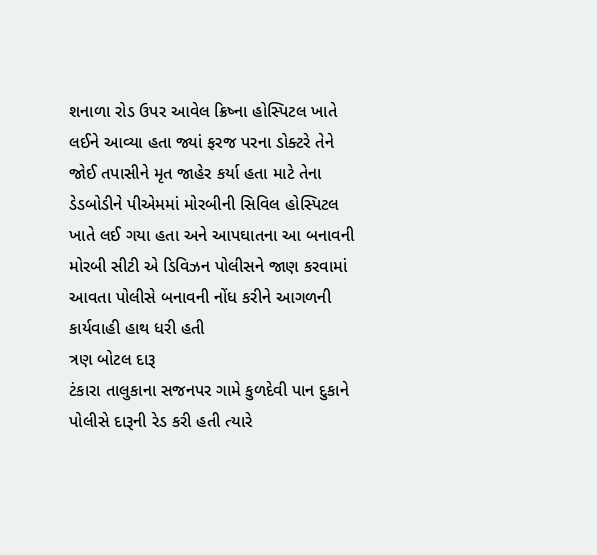શનાળા રોડ ઉપર આવેલ ક્રિષ્ના હોસ્પિટલ ખાતે લઈને આવ્યા હતા જ્યાં ફરજ પરના ડોક્ટરે તેને જોઈ તપાસીને મૃત જાહેર કર્યા હતા માટે તેના ડેડબોડીને પીએમમાં મોરબીની સિવિલ હોસ્પિટલ ખાતે લઈ ગયા હતા અને આપઘાતના આ બનાવની મોરબી સીટી એ ડિવિઝન પોલીસને જાણ કરવામાં આવતા પોલીસે બનાવની નોંધ કરીને આગળની કાર્યવાહી હાથ ધરી હતી
ત્રણ બોટલ દારૂ
ટંકારા તાલુકાના સજનપર ગામે કુળદેવી પાન દુકાને પોલીસે દારૂની રેડ કરી હતી ત્યારે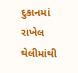દુકાનમાં રાખેલ થેલીમાંથી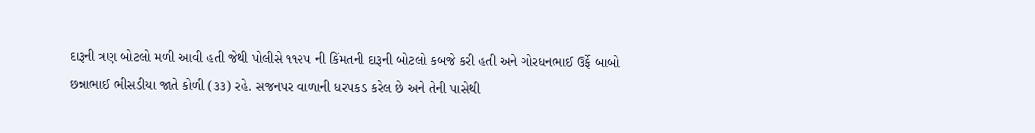દારૂની ત્રણ બોટલો મળી આવી હતી જેથી પોલીસે ૧૧૨૫ ની કિંમતની દારૂની બોટલો કબજે કરી હતી અને ગોરધનભાઈ ઉર્ફે બાબો છન્નાભાઈ ભીસડીયા જાતે કોળી (૩૩) રહે. સજનપર વાળાની ધરપકડ કરેલ છે અને તેની પાસેથી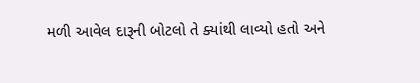મળી આવેલ દારૂની બોટલો તે ક્યાંથી લાવ્યો હતો અને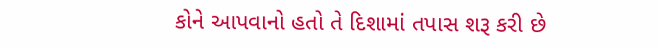કોને આપવાનો હતો તે દિશામાં તપાસ શરૂ કરી છે